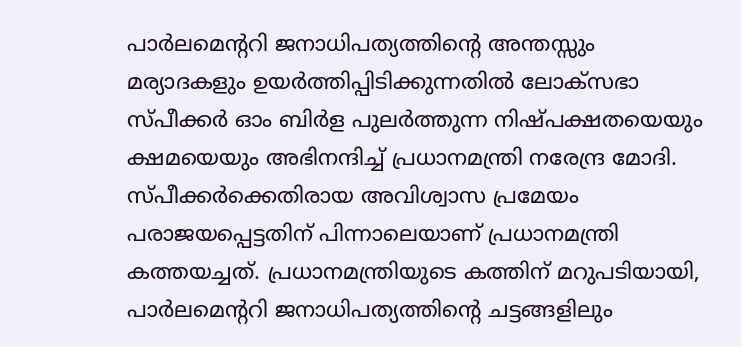പാർലമെന്ററി ജനാധിപത്യത്തിന്റെ അന്തസ്സും മര്യാദകളും ഉയർത്തിപ്പിടിക്കുന്നതിൽ ലോക്സഭാ സ്പീക്കർ ഓം ബിർള പുലർത്തുന്ന നിഷ്പക്ഷതയെയും ക്ഷമയെയും അഭിനന്ദിച്ച് പ്രധാനമന്ത്രി നരേന്ദ്ര മോദി. സ്പീക്കർക്കെതിരായ അവിശ്വാസ പ്രമേയം പരാജയപ്പെട്ടതിന് പിന്നാലെയാണ് പ്രധാനമന്ത്രി കത്തയച്ചത്. പ്രധാനമന്ത്രിയുടെ കത്തിന് മറുപടിയായി, പാർലമെന്ററി ജനാധിപത്യത്തിന്റെ ചട്ടങ്ങളിലും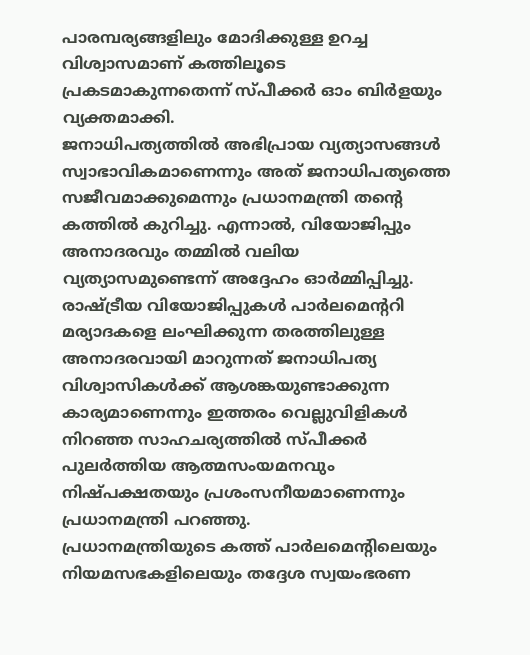പാരമ്പര്യങ്ങളിലും മോദിക്കുള്ള ഉറച്ച വിശ്വാസമാണ് കത്തിലൂടെ പ്രകടമാകുന്നതെന്ന് സ്പീക്കർ ഓം ബിർളയും വ്യക്തമാക്കി.
ജനാധിപത്യത്തിൽ അഭിപ്രായ വ്യത്യാസങ്ങൾ സ്വാഭാവികമാണെന്നും അത് ജനാധിപത്യത്തെ സജീവമാക്കുമെന്നും പ്രധാനമന്ത്രി തന്റെ കത്തിൽ കുറിച്ചു. എന്നാൽ, വിയോജിപ്പും അനാദരവും തമ്മിൽ വലിയ വ്യത്യാസമുണ്ടെന്ന് അദ്ദേഹം ഓർമ്മിപ്പിച്ചു. രാഷ്ട്രീയ വിയോജിപ്പുകൾ പാർലമെന്ററി മര്യാദകളെ ലംഘിക്കുന്ന തരത്തിലുള്ള അനാദരവായി മാറുന്നത് ജനാധിപത്യ വിശ്വാസികൾക്ക് ആശങ്കയുണ്ടാക്കുന്ന കാര്യമാണെന്നും ഇത്തരം വെല്ലുവിളികൾ നിറഞ്ഞ സാഹചര്യത്തിൽ സ്പീക്കർ പുലർത്തിയ ആത്മസംയമനവും നിഷ്പക്ഷതയും പ്രശംസനീയമാണെന്നും പ്രധാനമന്ത്രി പറഞ്ഞു.
പ്രധാനമന്ത്രിയുടെ കത്ത് പാർലമെന്റിലെയും നിയമസഭകളിലെയും തദ്ദേശ സ്വയംഭരണ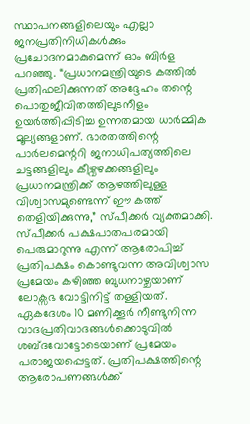സ്ഥാപനങ്ങളിലെയും എല്ലാ ജനപ്രതിനിധികൾക്കും പ്രചോദനമാകുമെന്ന് ഓം ബിർള പറഞ്ഞു. “പ്രധാനമന്ത്രിയുടെ കത്തിൽ പ്രതിഫലിക്കുന്നത് അദ്ദേഹം തന്റെ പൊതുജീവിതത്തിലുടനീളം ഉയർത്തിപ്പിടിച്ച ഉന്നതമായ ധാർമ്മിക മൂല്യങ്ങളാണ്. ഭാരതത്തിന്റെ പാർലമെന്ററി ജനാധിപത്യത്തിലെ ചട്ടങ്ങളിലും കീഴ്വഴക്കങ്ങളിലും പ്രധാനമന്ത്രിക്ക് ആഴത്തിലുള്ള വിശ്വാസമുണ്ടെന്ന് ഈ കത്ത് തെളിയിക്കുന്നു,” സ്പീക്കർ വ്യക്തമാക്കി.
സ്പീക്കർ പക്ഷപാതപരമായി പെരുമാറുന്നു എന്ന് ആരോപിച്ച് പ്രതിപക്ഷം കൊണ്ടുവന്ന അവിശ്വാസ പ്രമേയം കഴിഞ്ഞ ബുധനാഴ്ചയാണ് ലോക്സഭ വോട്ടിനിട്ട് തള്ളിയത്. ഏകദേശം 10 മണിക്കൂർ നീണ്ടുനിന്ന വാദപ്രതിവാദങ്ങൾക്കൊടുവിൽ ശബ്ദവോട്ടോടെയാണ് പ്രമേയം പരാജയപ്പെട്ടത്. പ്രതിപക്ഷത്തിന്റെ ആരോപണങ്ങൾക്ക്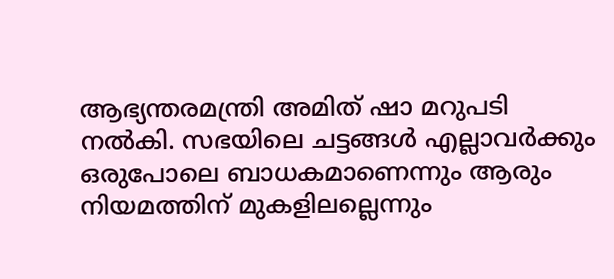ആഭ്യന്തരമന്ത്രി അമിത് ഷാ മറുപടി നൽകി. സഭയിലെ ചട്ടങ്ങൾ എല്ലാവർക്കും ഒരുപോലെ ബാധകമാണെന്നും ആരും നിയമത്തിന് മുകളിലല്ലെന്നും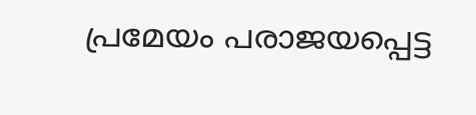പ്രമേയം പരാജയപ്പെട്ട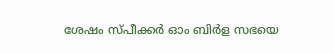ശേഷം സ്പീക്കർ ഓം ബിർള സഭയെ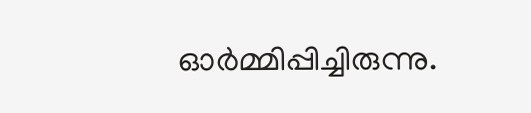ഓർമ്മിപ്പിച്ചിരുന്നു.